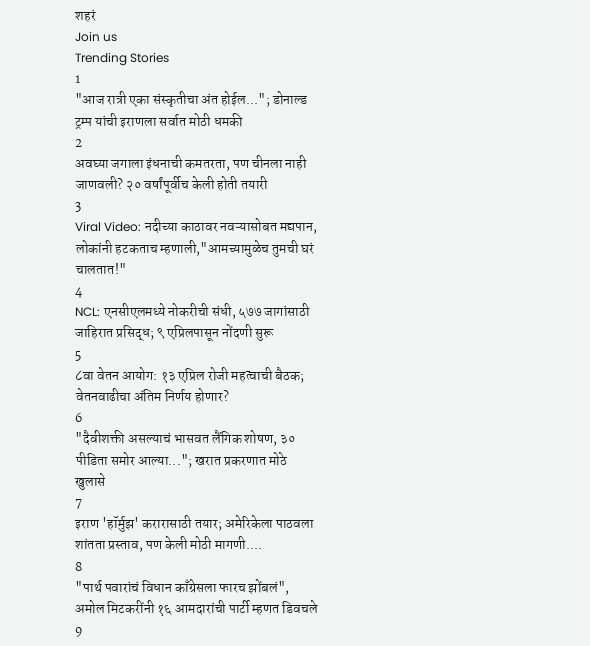शहरं
Join us
Trending Stories
1
"आज रात्री एका संस्कृतीचा अंत होईल..."; डोनाल्ड ट्रम्प यांची इराणला सर्वात मोठी धमकी
2
अवघ्या जगाला इंधनाची कमतरता, पण चीनला नाही जाणवली? २० वर्षांपूर्वीच केली होती तयारी
3
Viral Video: नदीच्या काठावर नवऱ्यासोबत मद्यपान, लोकांनी हटकताच म्हणाली,"आमच्यामुळेच तुमची घरं चालतात!"
4
NCL: एनसीएलमध्ये नोकरीची संधी, ५७७ जागांसाठी जाहिरात प्रसिद्ध; ९ एप्रिलपासून नोंदणी सुरू
5
८वा वेतन आयोग: १३ एप्रिल रोजी महत्वाची बैठक; वेतनवाढीचा अंतिम निर्णय होणार?
6
"दैवीशक्ती असल्याचं भासवत लैंगिक शोषण, ३० पीडिता समोर आल्या..."; खरात प्रकरणात मोठे खुलासे
7
इराण 'हॉर्मुझ' करारासाठी तयार; अमेरिकेला पाठवला शांतता प्रस्ताव, पण केली मोठी मागणी....
8
"पार्थ पवारांचं विधान काँग्रेसला फारच झोंबलं", अमोल मिटकरींनी १६ आमदारांची पार्टी म्हणत डिवचले
9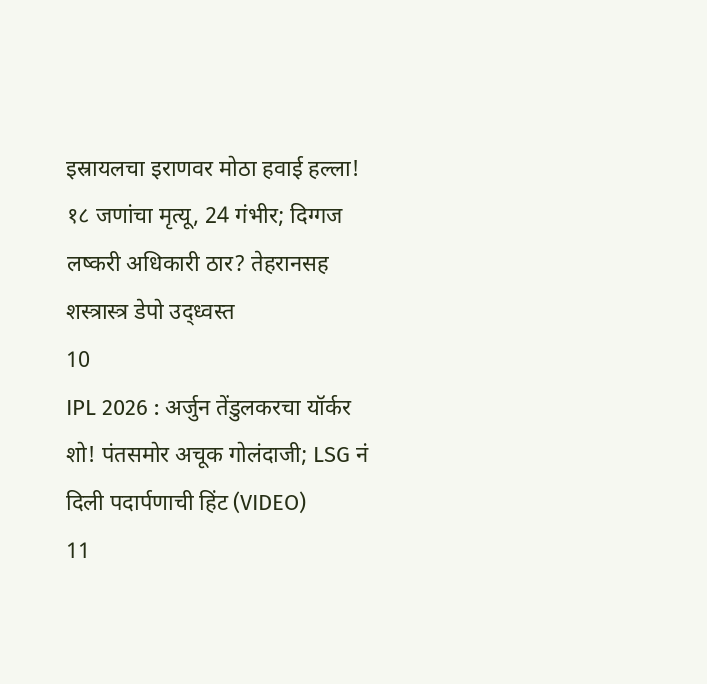इस्रायलचा इराणवर मोठा हवाई हल्ला! १८ जणांचा मृत्यू, 24 गंभीर; दिग्गज लष्करी अधिकारी ठार? तेहरानसह शस्त्रास्त्र डेपो उद्ध्वस्त
10
IPL 2026 : अर्जुन तेंडुलकरचा यॉर्कर शो! पंतसमोर अचूक गोलंदाजी; LSG नं दिली पदार्पणाची हिंट (VIDEO)
11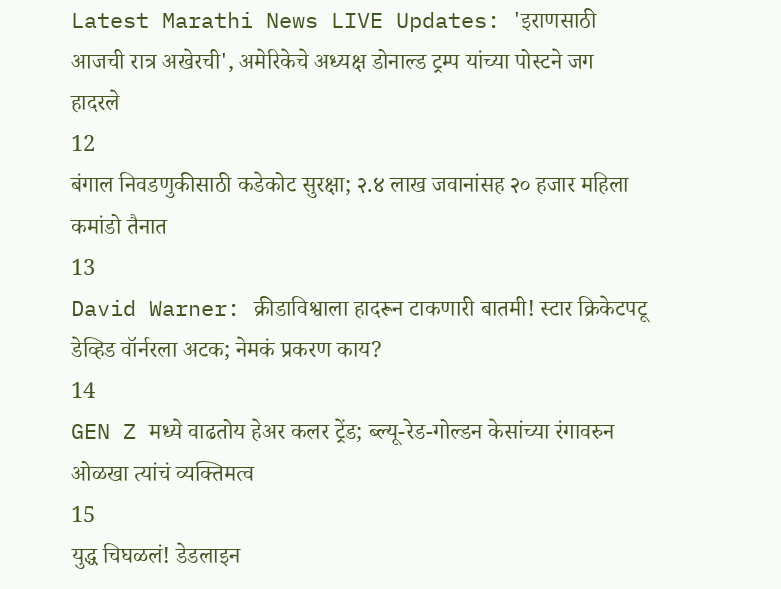Latest Marathi News LIVE Updates: 'इराणसाठी आजची रात्र अखेरची', अमेरिकेचे अध्यक्ष डोनाल्ड ट्रम्प यांच्या पोस्टने जग हादरले
12
बंगाल निवडणुकीसाठी कडेकोट सुरक्षा; २.४ लाख जवानांसह २० हजार महिला कमांडो तैनात
13
David Warner: क्रीडाविश्वाला हादरून टाकणारी बातमी! स्टार क्रिकेटपटू डेव्हिड वॉर्नरला अटक; नेमकं प्रकरण काय?
14
GEN Z मध्ये वाढतोय हेअर कलर ट्रेंड; ब्ल्यू-रेड-गोल्डन केसांच्या रंगावरुन ओळखा त्यांचं व्यक्तिमत्व
15
युद्ध चिघळलं! डेडलाइन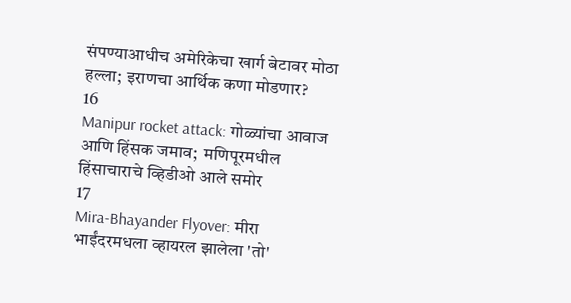संपण्याआधीच अमेरिकेचा खार्ग बेटावर मोठा हल्ला; इराणचा आर्थिक कणा मोडणार?
16
Manipur rocket attack: गोळ्यांचा आवाज आणि हिंसक जमाव;  मणिपूरमधील हिंसाचाराचे व्हिडीओ आले समोर
17
Mira-Bhayander Flyover: मीरा भाईंदरमधला व्हायरल झालेला 'तो'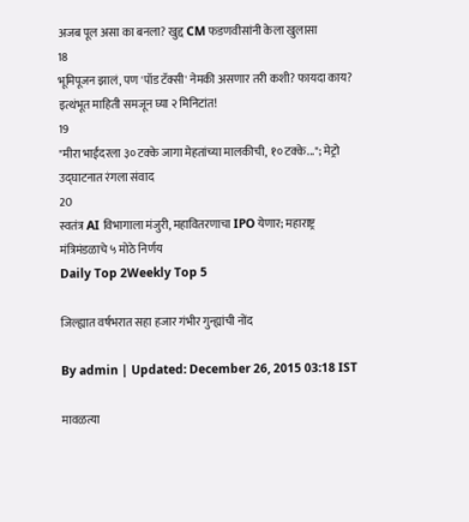अजब पूल असा का बनला? खुद्द CM फडणवीसांनी केला खुलासा
18
भूमिपूजन झालं, पण 'पॉड टॅक्सी' नेमकी असणार तरी कशी? फायदा काय? इत्थंभूत माहिती समजून घ्या २ मिनिटांत!
19
"मीरा भाईंदरला ३० टक्के जागा मेहतांच्या मालकीची, १० टक्के..."; मेट्रो उद्घाटनात रंगला संवाद
20
स्वतंत्र AI विभागाला मंजुरी, महावितरणाचा IPO येणार; महाराष्ट्र मंत्रिमंडळाचे ५ मोठे निर्णय
Daily Top 2Weekly Top 5

जिल्ह्यात वर्षभरात सहा हजार गंभीर गुन्ह्यांची नोंद

By admin | Updated: December 26, 2015 03:18 IST

मावळत्या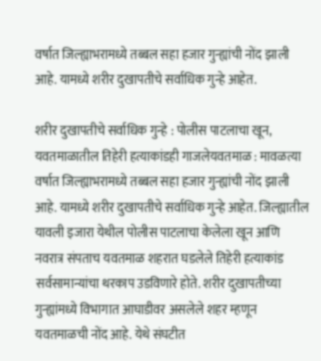वर्षात जिल्ह्याभरामध्ये तब्बल सहा हजार गुन्ह्यांची नोंद झाली आहे. यामध्ये शरीर दुखापतीचे सर्वाधिक गुन्हे आहेत.

शरीर दुखापतीचे सर्वाधिक गुन्हे : पोलीस पाटलाचा खून, यवतमाळातील तिहेरी हत्याकांडही गाजलेयवतमाळ : मावळत्या वर्षात जिल्ह्याभरामध्ये तब्बल सहा हजार गुन्ह्यांची नोंद झाली आहे. यामध्ये शरीर दुखापतीचे सर्वाधिक गुन्हे आहेत. जिल्ह्यातील यावली इजारा येथील पोलीस पाटलाचा केलेला खून आणि नवरात्र संपताच यवतमाळ शहरात घडलेले तिहेरी हत्याकांड सर्वसामान्यांचा थरकाप उडविणारे होते. शरीर दुखापतीच्या गुन्ह्यांमध्ये विभागात आघाडीवर असलेले शहर म्हणून यवतमाळची नोंद आहे. येथे संघटीत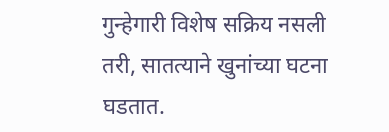गुन्हेगारी विशेष सक्रिय नसली तरी, सातत्याने खुनांच्या घटना घडतात.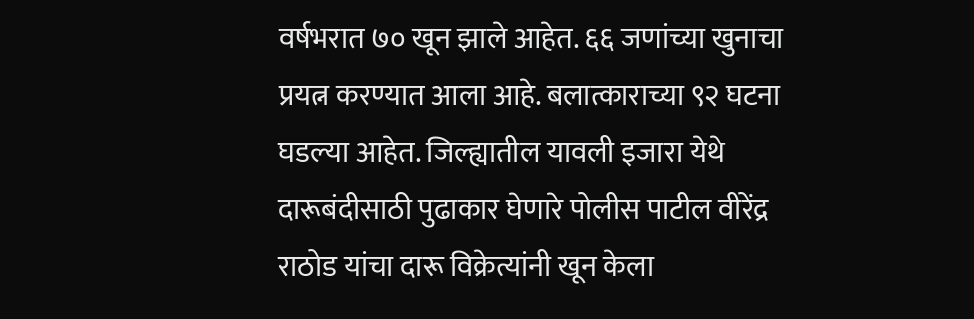वर्षभरात ७० खून झाले आहेत. ६६ जणांच्या खुनाचा प्रयत्न करण्यात आला आहे. बलात्काराच्या ९२ घटना घडल्या आहेत. जिल्ह्यातील यावली इजारा येथे दारूबंदीसाठी पुढाकार घेणारे पोलीस पाटील वीरेंद्र राठोड यांचा दारू विक्रेत्यांनी खून केला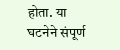होता. या घटनेने संपूर्ण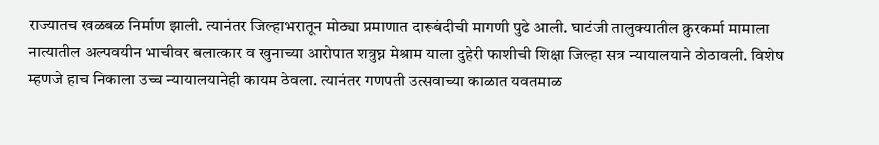राज्यातच खळबळ निर्माण झाली. त्यानंतर जिल्हाभरातून मोठ्या प्रमाणात दारूबंदीची मागणी पुढे आली. घाटंजी तालुक्यातील क्रुरकर्मा मामाला नात्यातील अल्पवयीन भाचीवर बलात्कार व खुनाच्या आरोपात शत्रुघ्न मेश्राम याला दुहेरी फाशीची शिक्षा जिल्हा सत्र न्यायालयाने ठोठावली. विशेष म्हणजे हाच निकाला उच्च न्यायालयानेही कायम ठेवला. त्यानंतर गणपती उत्सवाच्या काळात यवतमाळ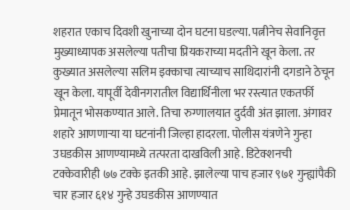शहरात एकाच दिवशी खुनाच्या दोन घटना घडल्या. पत्नीनेच सेवानिवृत्त मुख्याध्यापक असलेल्या पतीचा प्रियकराच्या मदतीने खून केला. तर कुख्यात असलेल्या सलिम इक्काचा त्याच्याच साथिदारांनी दगडाने ठेचून खून केला. यापूर्वी देवीनगरातील विद्यार्थिनीला भर रस्त्यात एकतर्फी प्रेमातून भोसकण्यात आले. तिचा रुग्णालयात दुर्दवी अंत झाला. अंगावर शहारे आणणाऱ्या या घटनांनी जिल्हा हादरला. पोलीस यंत्रणेने गुन्हा उघडकीस आणण्यामध्ये तत्परता दाखविली आहे. डिटेक्शनची टक्केवारीही ७७ टक्के इतकी आहे. झालेल्या पाच हजार ९७१ गुन्ह्यांपैकी चार हजार ६१४ गुन्हे उघडकीस आणण्यात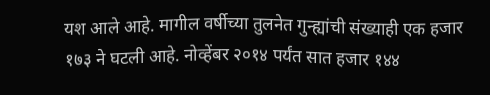यश आले आहे. मागील वर्षीच्या तुलनेत गुन्ह्यांची संख्याही एक हजार १७३ ने घटली आहे. नोव्हेंबर २०१४ पर्यंत सात हजार १४४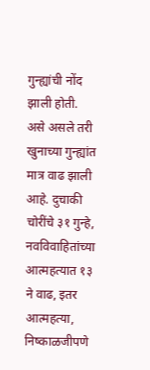गुन्ह्यांची नोंद झाली होती. असे असले तरी खुनाच्या गुन्ह्यांत मात्र वाढ झाली आहे. दुचाकी चोरींचे ३१ गुन्हे, नवविवाहितांच्या आत्महत्यात १३ ने वाढ, इतर आत्महत्या, निष्काळजीपणे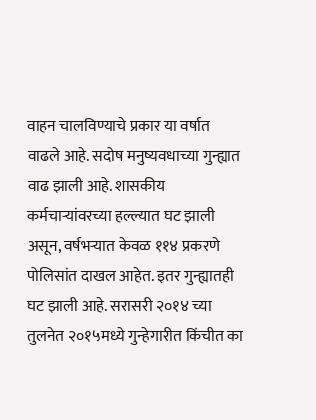वाहन चालविण्याचे प्रकार या वर्षात वाढले आहे. सदोष मनुष्यवधाच्या गुन्ह्यात वाढ झाली आहे. शासकीय कर्मचाऱ्यांवरच्या हल्ल्यात घट झाली असून, वर्षभऱ्यात केवळ ११४ प्रकरणे पोलिसांत दाखल आहेत. इतर गुन्ह्यातही घट झाली आहे. सरासरी २०१४ च्या तुलनेत २०१५मध्ये गुन्हेगारीत किंचीत का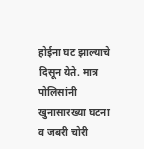होईना घट झाल्याचे दिसून येते. मात्र पोलिसांनी खुनासारख्या घटना व जबरी चोरी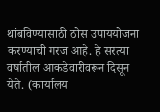थांबविण्यासाठी ठोस उपाययोजना करण्याची गरज आहे. हे सरत्या वर्षातील आकडेवारीवरून दिसून येते. (कार्यालय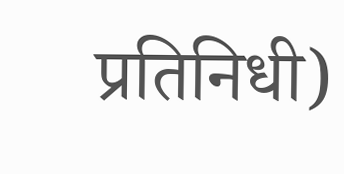प्रतिनिधी)